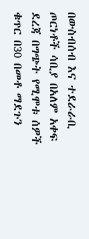በውስብሰብ እና ተደራራቢ ጦርነቶች ሳቢያ በአለም አቀፍ ደረጃ በግጭት የሚሞቱ ሰዎች ቁጥር በ30 በመቶ ማደጉን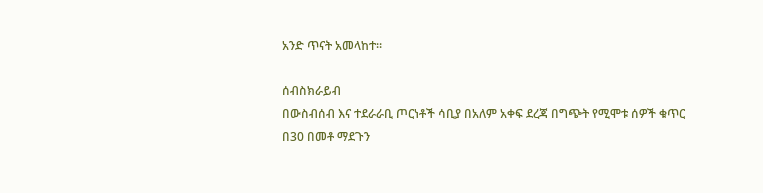አንድ ጥናት አመላከተ።

ሰብስክራይብ
በውስብሰብ እና ተደራራቢ ጦርነቶች ሳቢያ በአለም አቀፍ ደረጃ በግጭት የሚሞቱ ሰዎች ቁጥር በ30 በመቶ ማደጉን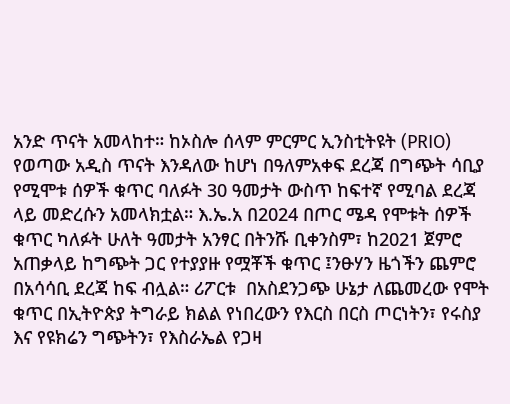አንድ ጥናት አመላከተ። ከኦስሎ ሰላም ምርምር ኢንስቲትዩት (PRIO) የወጣው አዲስ ጥናት እንዳለው ከሆነ በዓለምአቀፍ ደረጃ በግጭት ሳቢያ የሚሞቱ ሰዎች ቁጥር ባለፉት 30 ዓመታት ውስጥ ከፍተኛ የሚባል ደረጃ ላይ መድረሱን አመላክቷል። እ.ኤ.አ በ2024 በጦር ሜዳ የሞቱት ሰዎች ቁጥር ካለፉት ሁለት ዓመታት አንፃር በትንሹ ቢቀንስም፣ ከ2021 ጀምሮ አጠቃላይ ከግጭት ጋር የተያያዙ የሟቾች ቁጥር ፤ንፁሃን ዜጎችን ጨምሮ በአሳሳቢ ደረጃ ከፍ ብሏል። ሪፖርቱ  በአስደንጋጭ ሁኔታ ለጨመረው የሞት ቁጥር በኢትዮጵያ ትግራይ ክልል የነበረውን የእርስ በርስ ጦርነትን፣ የሩስያ እና የዩክሬን ግጭትን፣ የእስራኤል የጋዛ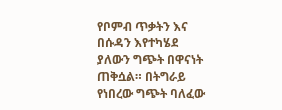የቦምብ ጥቃትን እና በሱዳን እየተካሄደ ያለውን ግጭት በዋናነት ጠቅሷል። በትግራይ የነበረው ግጭት ባለፈው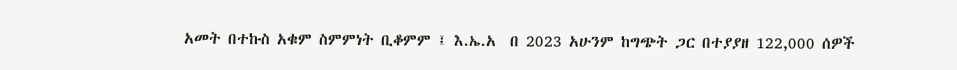አመት በተኩስ አቁም ስምምነት ቢቆምም ፤ እ.ኤ.አ  በ 2023 አሁንም ከግጭት ጋር በተያያዘ 122,000 ሰዎች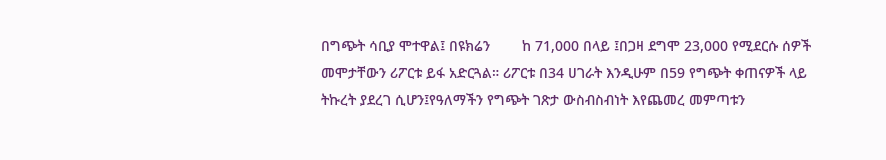በግጭት ሳቢያ ሞተዋል፤ በዩክሬን        ከ 71,000 በላይ ፤በጋዛ ደግሞ 23,000 የሚደርሱ ሰዎች መሞታቸውን ሪፖርቱ ይፋ አድርጓል። ሪፖርቱ በ34 ሀገራት እንዲሁም በ59 የግጭት ቀጠናዎች ላይ ትኩረት ያደረገ ሲሆን፤የዓለማችን የግጭት ገጽታ ውስብስብነት እየጨመረ መምጣቱን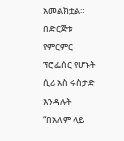አመልክቷል። በድርጅቱ የምርምር ፕሮፌሰር የሆኑት ሲሪ አስ ሩስታድ እንዳሉት “በአለም ላይ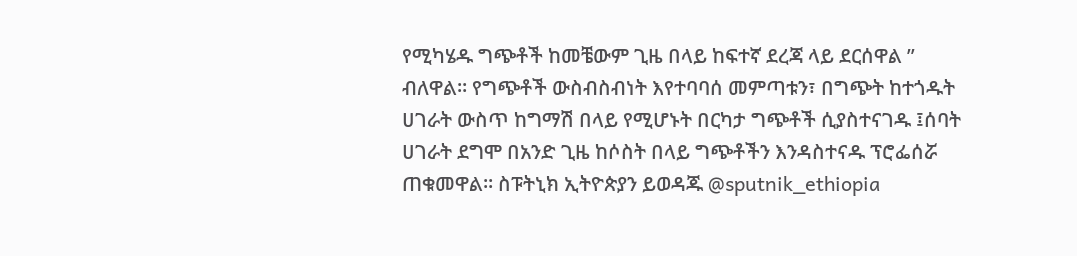የሚካሄዱ ግጭቶች ከመቼውም ጊዜ በላይ ከፍተኛ ደረጃ ላይ ደርሰዋል ” ብለዋል። የግጭቶች ውስብስብነት እየተባባሰ መምጣቱን፣ በግጭት ከተጎዱት ሀገራት ውስጥ ከግማሽ በላይ የሚሆኑት በርካታ ግጭቶች ሲያስተናገዱ ፤ሰባት ሀገራት ደግሞ በአንድ ጊዜ ከሶስት በላይ ግጭቶችን እንዳስተናዱ ፕሮፌሰሯ ጠቁመዋል። ስፑትኒክ ኢትዮጵያን ይወዳጁ @sputnik_ethiopia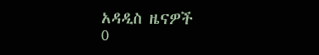አዳዲስ ዜናዎች
0